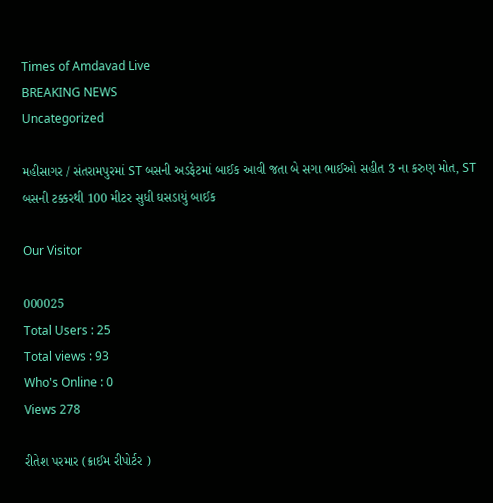Times of Amdavad Live
BREAKING NEWS
Uncategorized

મહીસાગર / સંતરામપુરમાં ST બસની અડફેટમાં બાઈક આવી જતા બે સગા ભાઈઓ સહીત 3 ના કરુણ મોત, ST બસની ટક્કરથી 100 મીટર સુધી ઘસડાયું બાઈક

Our Visitor

000025
Total Users : 25
Total views : 93
Who's Online : 0
Views 278

રીતેશ પરમાર (ક્રાઈમ રીપોર્ટર )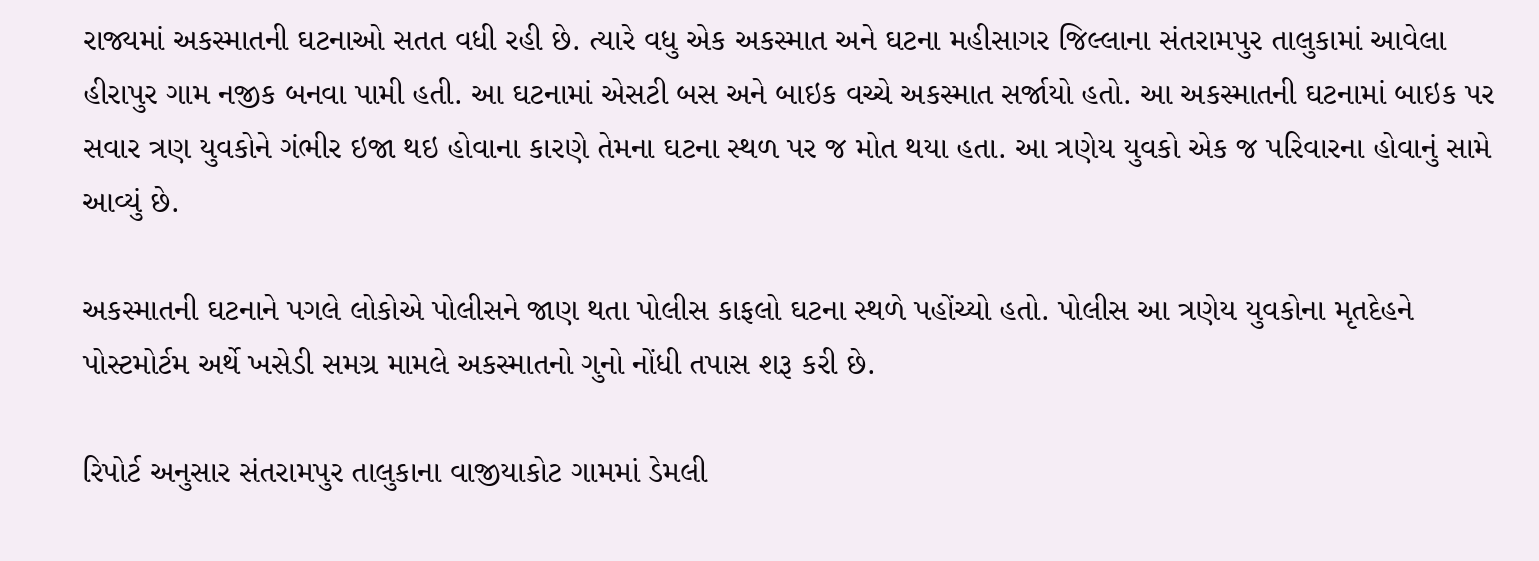રાજ્યમાં અકસ્માતની ઘટનાઓ સતત વધી રહી છે. ત્યારે વધુ એક અકસ્માત અને ઘટના મહીસાગર જિલ્લાના સંતરામપુર તાલુકામાં આવેલા હીરાપુર ગામ નજીક બનવા પામી હતી. આ ઘટનામાં એસટી બસ અને બાઇક વચ્ચે અકસ્માત સર્જાયો હતો. આ અકસ્માતની ઘટનામાં બાઇક પર સવાર ત્રણ યુવકોને ગંભીર ઇજા થઇ હોવાના કારણે તેમના ઘટના સ્થળ પર જ મોત થયા હતા. આ ત્રણેય યુવકો એક જ પરિવારના હોવાનું સામે આવ્યું છે.

અકસ્માતની ઘટનાને પગલે લોકોએ પોલીસને જાણ થતા પોલીસ કાફલો ઘટના સ્થળે પહોંચ્યો હતો. પોલીસ આ ત્રણેય યુવકોના મૃતદેહને પોસ્ટમોર્ટમ અર્થે ખસેડી સમગ્ર મામલે અકસ્માતનો ગુનો નોંધી તપાસ શરૂ કરી છે.

રિપોર્ટ અનુસાર સંતરામપુર તાલુકાના વાજીયાકોટ ગામમાં ડેમલી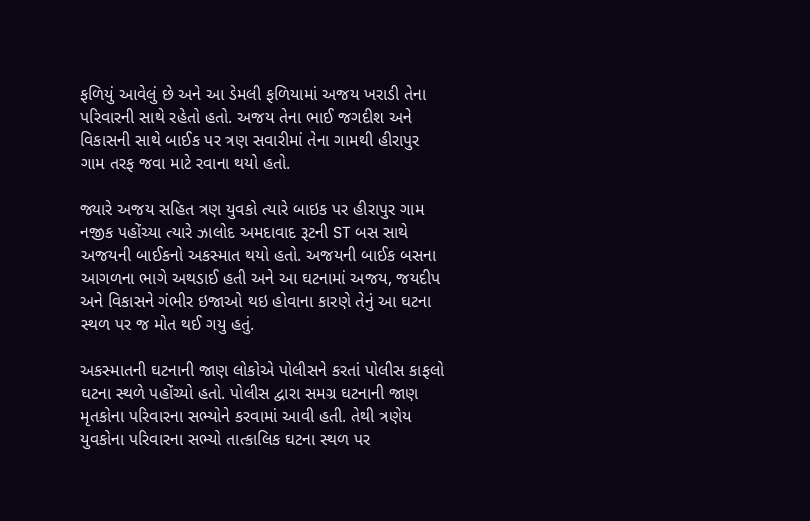ફળિયું આવેલું છે અને આ ડેમલી ફળિયામાં અજય ખરાડી તેના પરિવારની સાથે રહેતો હતો. અજય તેના ભાઈ જગદીશ અને વિકાસની સાથે બાઈક પર ત્રણ સવારીમાં તેના ગામથી હીરાપુર ગામ તરફ જવા માટે રવાના થયો હતો.

જ્યારે અજય સહિત ત્રણ યુવકો ત્યારે બાઇક પર હીરાપુર ગામ નજીક પહોંચ્યા ત્યારે ઝાલોદ અમદાવાદ રૂટની ST બસ સાથે અજયની બાઈકનો અકસ્માત થયો હતો. અજયની બાઈક બસના આગળના ભાગે અથડાઈ હતી અને આ ઘટનામાં અજય, જયદીપ અને વિકાસને ગંભીર ઇજાઓ થઇ હોવાના કારણે તેનું આ ઘટના સ્થળ પર જ મોત થઈ ગયુ હતું.

અકસ્માતની ઘટનાની જાણ લોકોએ પોલીસને કરતાં પોલીસ કાફલો ઘટના સ્થળે પહોંચ્યો હતો. પોલીસ દ્વારા સમગ્ર ઘટનાની જાણ મૃતકોના પરિવારના સભ્યોને કરવામાં આવી હતી. તેથી ત્રણેય યુવકોના પરિવારના સભ્યો તાત્કાલિક ઘટના સ્થળ પર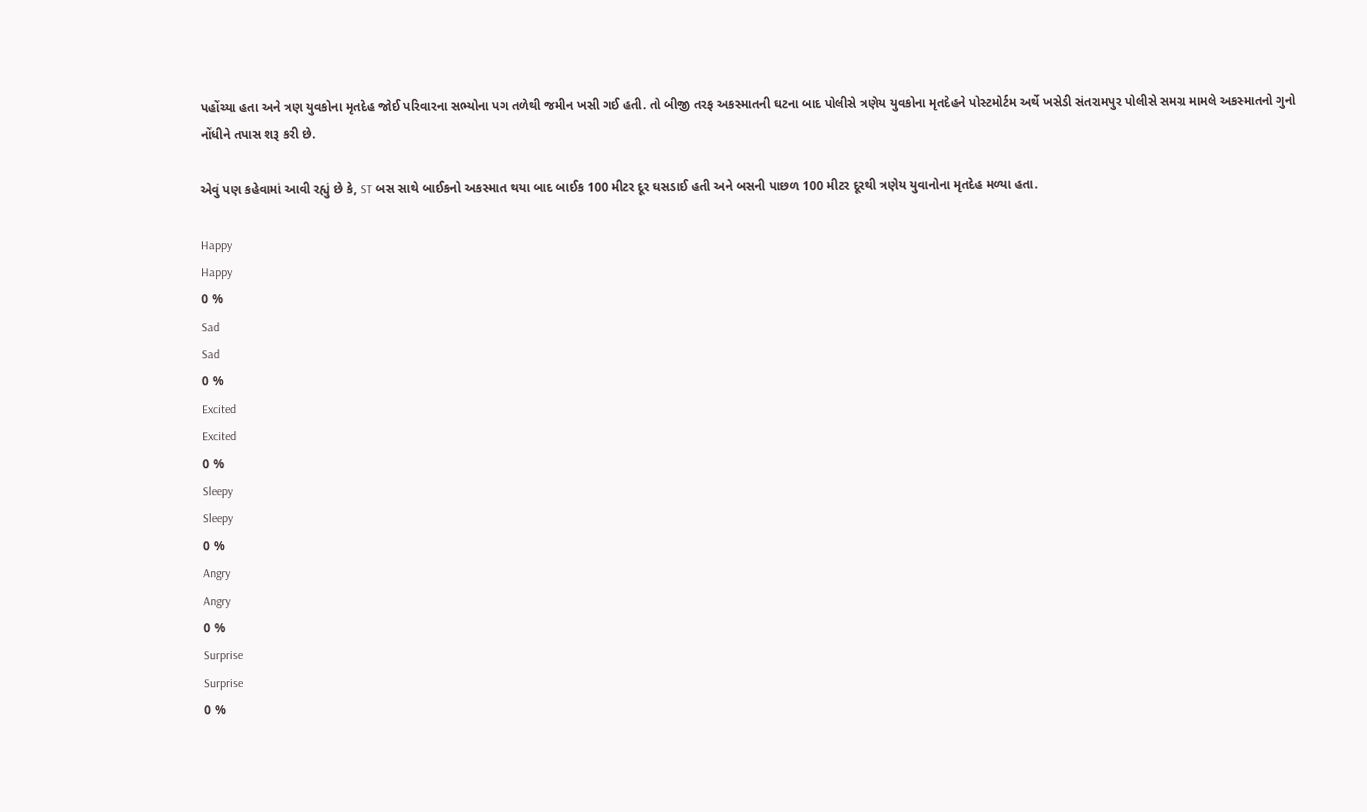પહોંચ્યા હતા અને ત્રણ યુવકોના મૃતદેહ જોઈ પરિવારના સભ્યોના પગ તળેથી જમીન ખસી ગઈ હતી. તો બીજી તરફ અકસ્માતની ઘટના બાદ પોલીસે ત્રણેય યુવકોના મૃતદેહને પોસ્ટમોર્ટમ અર્થે ખસેડી સંતરામપુર પોલીસે સમગ્ર મામલે અકસ્માતનો ગુનો નોંધીને તપાસ શરૂ કરી છે.

એવું પણ કહેવામાં આવી રહ્યું છે કે, ST બસ સાથે બાઈકનો અકસ્માત થયા બાદ બાઈક 100 મીટર દૂર ઘસડાઈ હતી અને બસની પાછળ 100 મીટર દૂરથી ત્રણેય યુવાનોના મૃતદેહ મળ્યા હતા.

Happy
Happy
0 %
Sad
Sad
0 %
Excited
Excited
0 %
Sleepy
Sleepy
0 %
Angry
Angry
0 %
Surprise
Surprise
0 %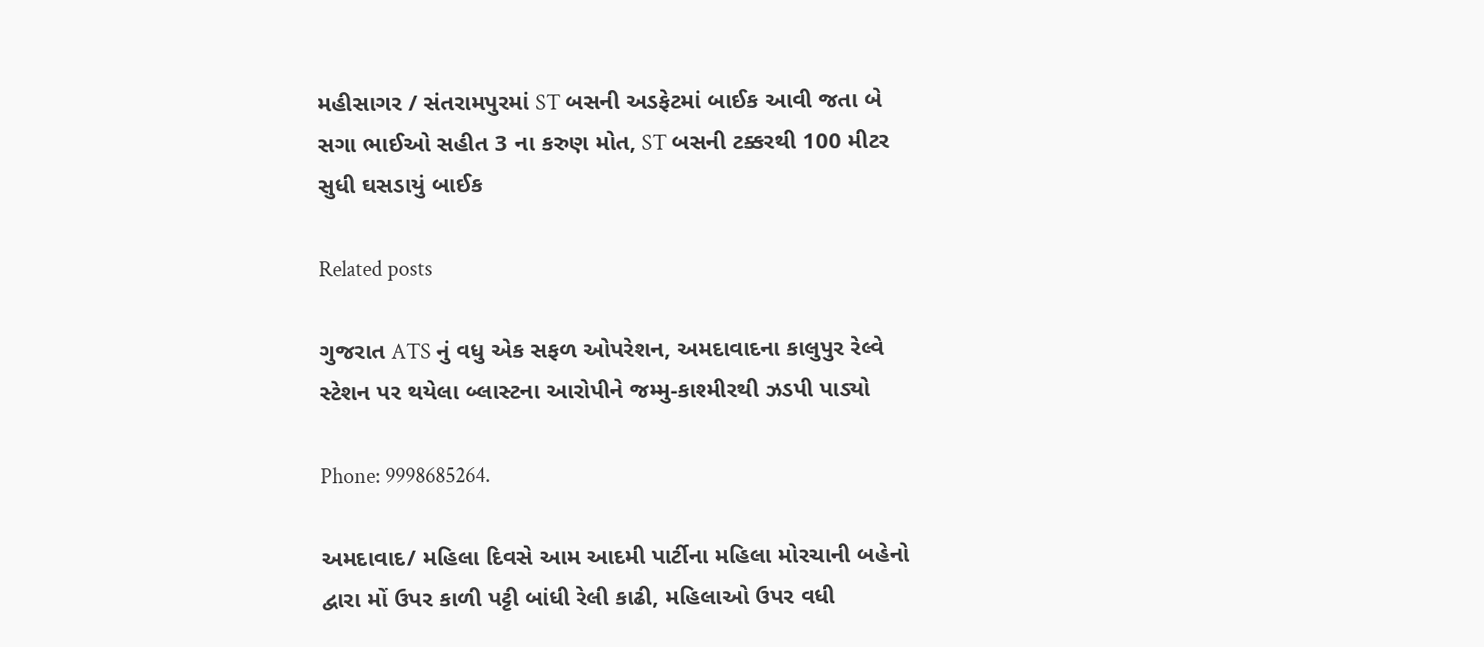મહીસાગર / સંતરામપુરમાં ST બસની અડફેટમાં બાઈક આવી જતા બે સગા ભાઈઓ સહીત 3 ના કરુણ મોત, ST બસની ટક્કરથી 100 મીટર સુધી ઘસડાયું બાઈક

Related posts

ગુજરાત ATS નું વધુ એક સફળ ઓપરેશન, અમદાવાદના કાલુપુર રેલ્વે સ્ટેશન પર થયેલા બ્લાસ્ટના આરોપીને જમ્મુ-કાશ્મીરથી ઝડપી પાડ્યો

Phone: 9998685264.

અમદાવાદ/ મહિલા દિવસે આમ આદમી પાર્ટીના મહિલા મોરચાની બહેનો દ્વારા મોં ઉપર કાળી પટ્ટી બાંધી રેલી કાઢી, મહિલાઓ ઉપર વધી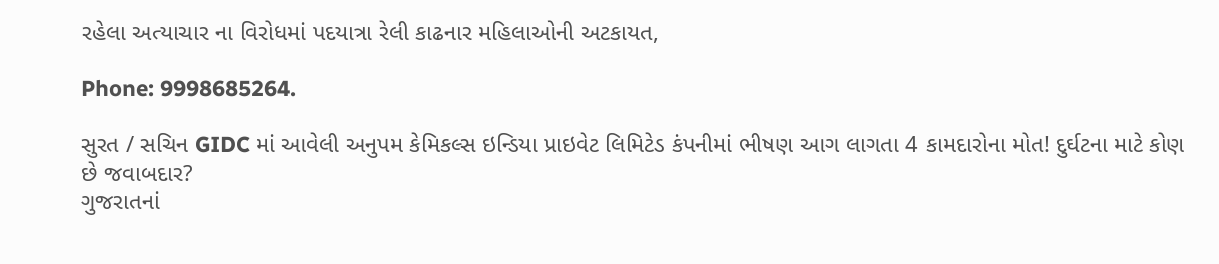રહેલા અત્યાચાર ના વિરોધમાં પદયાત્રા રેલી કાઢનાર મહિલાઓની અટકાયત,

Phone: 9998685264.

સુરત / સચિન GIDC માં આવેલી અનુપમ કેમિકલ્સ ઇન્ડિયા પ્રાઇવેટ લિમિટેડ કંપનીમાં ભીષણ આગ લાગતા 4 કામદારોના મોત! દુર્ઘટના માટે કોણ છે જવાબદાર?
ગુજરાતનાં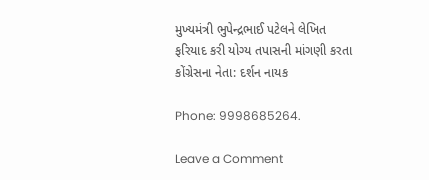મુખ્યમંત્રી ભુપેન્દ્રભાઈ પટેલને લેખિત ફરિયાદ કરી યોગ્ય તપાસની માંગણી કરતા કોંગ્રેસના નેતા: દર્શન નાયક

Phone: 9998685264.

Leave a Comment